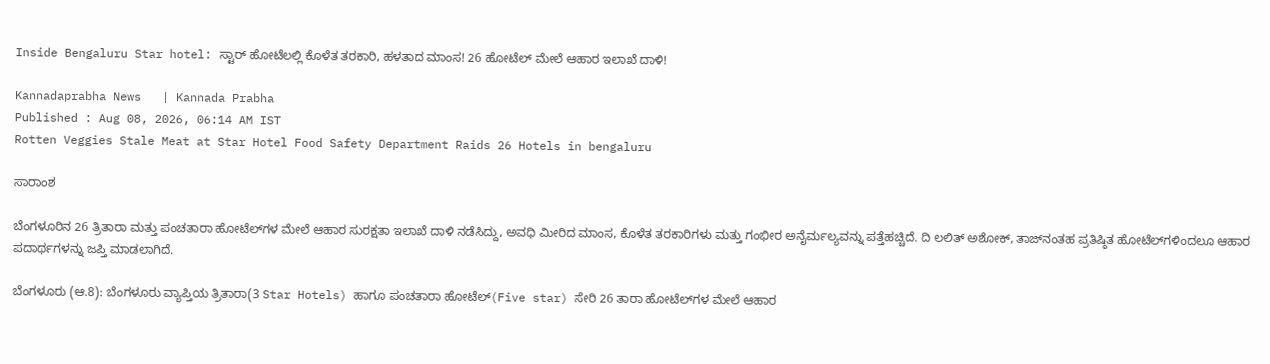Inside Bengaluru Star hotel: ಸ್ಟಾರ್‌ ಹೋಟೆಲಲ್ಲಿ ಕೊಳೆತ ತರಕಾರಿ, ಹಳತಾದ ಮಾಂಸ! 26 ಹೋಟೆಲ್‌ ಮೇಲೆ ಆಹಾರ ಇಲಾಖೆ ದಾಳಿ!

Kannadaprabha News   | Kannada Prabha
Published : Aug 08, 2026, 06:14 AM IST
Rotten Veggies Stale Meat at Star Hotel Food Safety Department Raids 26 Hotels in bengaluru

ಸಾರಾಂಶ

ಬೆಂಗಳೂರಿನ 26 ತ್ರಿತಾರಾ ಮತ್ತು ಪಂಚತಾರಾ ಹೋಟೆಲ್‌ಗಳ ಮೇಲೆ ಆಹಾರ ಸುರಕ್ಷತಾ ಇಲಾಖೆ ದಾಳಿ ನಡೆಸಿದ್ದು, ಅವಧಿ ಮೀರಿದ ಮಾಂಸ, ಕೊಳೆತ ತರಕಾರಿಗಳು ಮತ್ತು ಗಂಭೀರ ಅನೈರ್ಮಲ್ಯವನ್ನು ಪತ್ತೆಹಚ್ಚಿದೆ. ದಿ ಲಲಿತ್ ಅಶೋಕ್‌, ತಾಜ್‌ನಂತಹ ಪ್ರತಿಷ್ಠಿತ ಹೋಟೆಲ್‌ಗಳಿಂದಲೂ ಆಹಾರ ಪದಾರ್ಥಗಳನ್ನು ಜಪ್ತಿ ಮಾಡಲಾಗಿದೆ.

ಬೆಂಗಳೂರು (ಆ.8): ಬೆಂಗಳೂರು ವ್ಯಾಪ್ತಿಯ ತ್ರಿತಾರಾ(3 Star Hotels) ಹಾಗೂ ಪಂಚತಾರಾ ಹೋಟೆಲ್‌(Five star) ಸೇರಿ 26 ತಾರಾ ಹೋಟೆಲ್‌ಗಳ ಮೇಲೆ ಆಹಾರ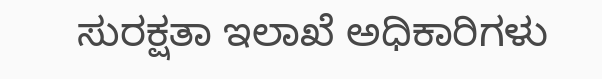ಸುರಕ್ಷತಾ ಇಲಾಖೆ ಅಧಿಕಾರಿಗಳು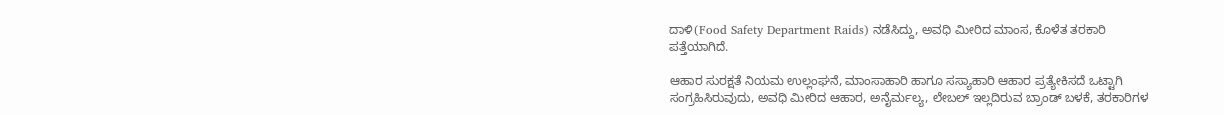ದಾಳಿ(Food Safety Department Raids) ನಡೆಸಿದ್ದು, ಅವಧಿ ಮೀರಿದ ಮಾಂಸ, ಕೊಳೆತ ತರಕಾರಿ ಪತ್ತೆಯಾಗಿದೆ.

ಆಹಾರ ಸುರಕ್ಷತೆ ನಿಯಮ ಉಲ್ಲಂಘನೆ, ಮಾಂಸಾಹಾರಿ ಹಾಗೂ ಸಸ್ಯಾಹಾರಿ ಆಹಾರ ಪ್ರತ್ಯೇಕಿಸದೆ ಒಟ್ಟಾಗಿ ಸಂಗ್ರಹಿಸಿರುವುದು, ಅವಧಿ ಮೀರಿದ ಆಹಾರ, ಅನೈರ್ಮಲ್ಯ, ಲೇಬಲ್‌ ಇಲ್ಲದಿರುವ ಬ್ರಾಂಡ್ ಬಳಕೆ, ತರಕಾರಿಗಳ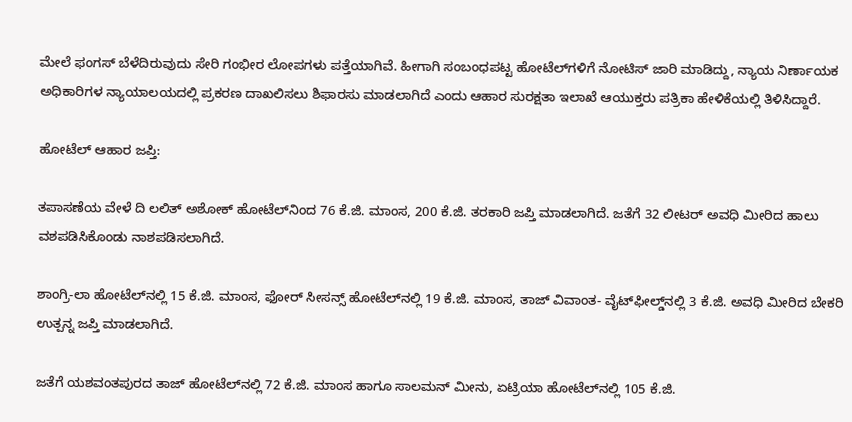ಮೇಲೆ ಫಂಗಸ್‌ ಬೆಳೆದಿರುವುದು ಸೇರಿ ಗಂಭೀರ ಲೋಪಗಳು ಪತ್ತೆಯಾಗಿವೆ. ಹೀಗಾಗಿ ಸಂಬಂಧಪಟ್ಟ ಹೋಟೆಲ್‌ಗಳಿಗೆ ನೋಟಿಸ್‌ ಜಾರಿ ಮಾಡಿದ್ದು, ನ್ಯಾಯ ನಿರ್ಣಾಯಕ ಅಧಿಕಾರಿಗಳ ನ್ಯಾಯಾಲಯದಲ್ಲಿ ಪ್ರಕರಣ ದಾಖಲಿಸಲು ಶಿಫಾರಸು ಮಾಡಲಾಗಿದೆ ಎಂದು ಆಹಾರ ಸುರಕ್ಷತಾ ಇಲಾಖೆ ಆಯುಕ್ತರು ಪತ್ರಿಕಾ ಹೇಳಿಕೆಯಲ್ಲಿ ತಿಳಿಸಿದ್ದಾರೆ.

ಹೋಟೆಲ್‌ ಆಹಾರ ಜಪ್ತಿ:

ತಪಾಸಣೆಯ ವೇಳೆ ದಿ ಲಲಿತ್ ಅಶೋಕ್‌ ಹೋಟೆಲ್‌ನಿಂದ 76 ಕೆ.ಜಿ. ಮಾಂಸ, 200 ಕೆ.ಜಿ. ತರಕಾರಿ ಜಪ್ತಿ ಮಾಡಲಾಗಿದೆ. ಜತೆಗೆ 32 ಲೀಟರ್‌ ಅವಧಿ ಮೀರಿದ ಹಾಲು ವಶಪಡಿಸಿಕೊಂಡು ನಾಶಪಡಿಸಲಾಗಿದೆ.

ಶಾಂಗ್ರಿ-ಲಾ ಹೋಟೆಲ್‌ನಲ್ಲಿ 15 ಕೆ.ಜಿ. ಮಾಂಸ, ಫೋರ್‌ ಸೀಸನ್ಸ್‌ ಹೋಟೆಲ್‌ನಲ್ಲಿ 19 ಕೆ.ಜಿ. ಮಾಂಸ, ತಾಜ್ ವಿವಾಂತ- ವೈಟ್‌ಫೀಲ್ಡ್‌ನಲ್ಲಿ 3 ಕೆ.ಜಿ. ಅವಧಿ ಮೀರಿದ ಬೇಕರಿ ಉತ್ಪನ್ನ ಜಪ್ತಿ ಮಾಡಲಾಗಿದೆ.

ಜತೆಗೆ ಯಶವಂತಪುರದ ತಾಜ್‌ ಹೋಟೆಲ್‌ನಲ್ಲಿ 72 ಕೆ.ಜಿ. ಮಾಂಸ ಹಾಗೂ ಸಾಲಮನ್‌ ಮೀನು, ಏಟ್ರಿಯಾ ಹೋಟೆಲ್‌ನಲ್ಲಿ 105 ಕೆ.ಜಿ.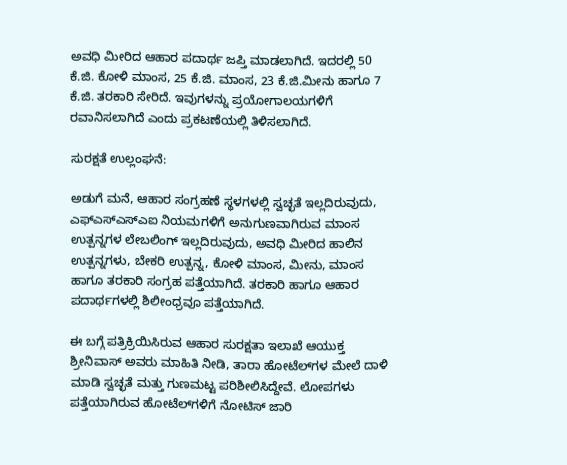ಅವಧಿ ಮೀರಿದ ಆಹಾರ ಪದಾರ್ಥ ಜಪ್ತಿ ಮಾಡಲಾಗಿದೆ. ಇದರಲ್ಲಿ 50 ಕೆ.ಜಿ. ಕೋಳಿ ಮಾಂಸ, 25 ಕೆ.ಜಿ. ಮಾಂಸ, 23 ಕೆ.ಜಿ.ಮೀನು ಹಾಗೂ 7 ಕೆ.ಜಿ. ತರಕಾರಿ ಸೇರಿದೆ. ಇವುಗಳನ್ನು ಪ್ರಯೋಗಾಲಯಗಳಿಗೆ ರವಾನಿಸಲಾಗಿದೆ ಎಂದು ಪ್ರಕಟಣೆಯಲ್ಲಿ ತಿಳಿಸಲಾಗಿದೆ.

ಸುರಕ್ಷತೆ ಉಲ್ಲಂಘನೆ:

ಅಡುಗೆ ಮನೆ, ಆಹಾರ ಸಂಗ್ರಹಣೆ ಸ್ಥಳಗಳಲ್ಲಿ ಸ್ವಚ್ಛತೆ ಇಲ್ಲದಿರುವುದು, ಎಫ್ಎಸ್‌ಎಸ್‌ಎಐ ನಿಯಮಗಳಿಗೆ ಅನುಗುಣವಾಗಿರುವ ಮಾಂಸ ಉತ್ಪನ್ನಗಳ ಲೇಬಲಿಂಗ್‌ ಇಲ್ಲದಿರುವುದು, ಅವಧಿ ಮೀರಿದ ಹಾಲಿನ ಉತ್ಪನ್ನಗಳು, ಬೇಕರಿ ಉತ್ಪನ್ನ, ಕೋಳಿ ಮಾಂಸ, ಮೀನು, ಮಾಂಸ ಹಾಗೂ ತರಕಾರಿ ಸಂಗ್ರಹ ಪತ್ತೆಯಾಗಿದೆ. ತರಕಾರಿ ಹಾಗೂ ಆಹಾರ ಪದಾರ್ಥಗಳಲ್ಲಿ ಶಿಲೀಂಧ್ರವೂ ಪತ್ತೆಯಾಗಿದೆ.

ಈ ಬಗ್ಗೆ ಪತ್ರಿಕ್ರಿಯಿಸಿರುವ ಆಹಾರ ಸುರಕ್ಷತಾ ಇಲಾಖೆ ಆಯುಕ್ತ ಶ್ರೀನಿವಾಸ್ ಅವರು ಮಾಹಿತಿ ನೀಡಿ, ತಾರಾ ಹೋಟೆಲ್‌ಗಳ ಮೇಲೆ ದಾಳಿ ಮಾಡಿ ಸ್ವಚ್ಛತೆ ಮತ್ತು ಗುಣಮಟ್ಟ ಪರಿಶೀಲಿಸಿದ್ದೇವೆ. ಲೋಪಗಳು ಪತ್ತೆಯಾಗಿರುವ ಹೋಟೆಲ್‌ಗಳಿಗೆ ನೋಟಿಸ್‌ ಜಾರಿ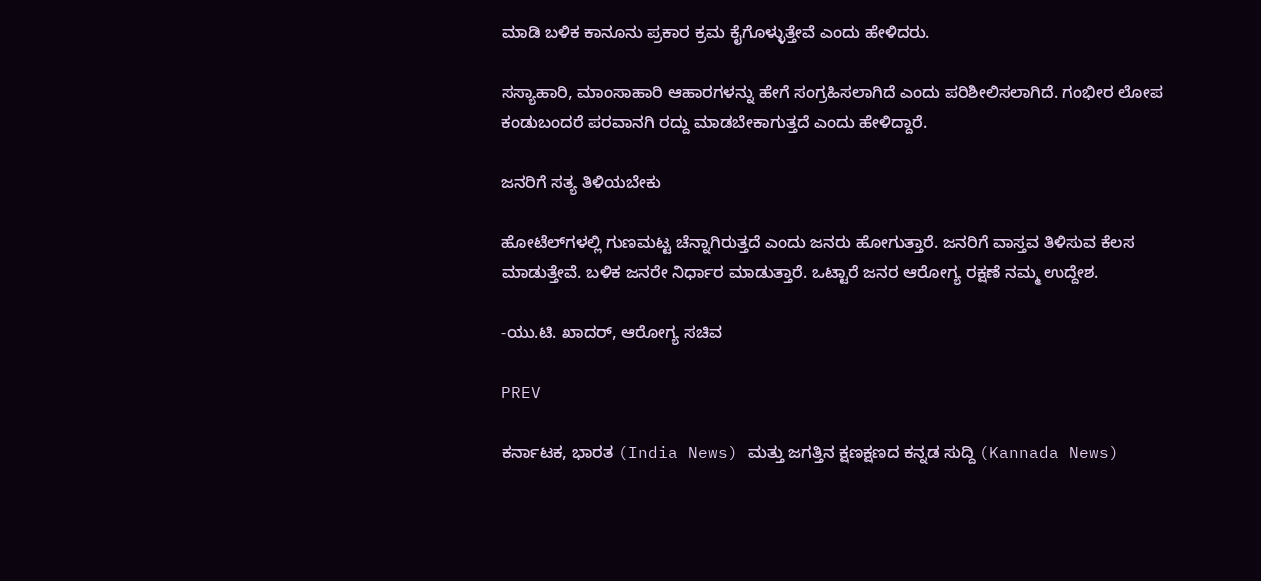ಮಾಡಿ ಬಳಿಕ ಕಾನೂನು ಪ್ರಕಾರ ಕ್ರಮ ಕೈಗೊಳ್ಳುತ್ತೇವೆ ಎಂದು ಹೇಳಿದರು.

ಸಸ್ಯಾಹಾರಿ, ಮಾಂಸಾಹಾರಿ ಆಹಾರಗಳನ್ನು ಹೇಗೆ ಸಂಗ್ರಹಿಸಲಾಗಿದೆ ಎಂದು ಪರಿಶೀಲಿಸಲಾಗಿದೆ. ಗಂಭೀರ ಲೋಪ ಕಂಡುಬಂದರೆ ಪರವಾನಗಿ ರದ್ದು ಮಾಡಬೇಕಾಗುತ್ತದೆ ಎಂದು ಹೇಳಿದ್ದಾರೆ.

ಜನರಿಗೆ ಸತ್ಯ ತಿಳಿಯಬೇಕು

ಹೋಟೆಲ್‌ಗಳಲ್ಲಿ ಗುಣಮಟ್ಟ ಚೆನ್ನಾಗಿರುತ್ತದೆ ಎಂದು ಜನರು ಹೋಗುತ್ತಾರೆ. ಜನರಿಗೆ ವಾಸ್ತವ ತಿಳಿಸುವ ಕೆಲಸ ಮಾಡುತ್ತೇವೆ. ಬಳಿಕ ಜನರೇ ನಿರ್ಧಾರ ಮಾಡುತ್ತಾರೆ. ಒಟ್ಟಾರೆ ಜನರ ಆರೋಗ್ಯ ರಕ್ಷಣೆ ನಮ್ಮ ಉದ್ದೇಶ.

-ಯು.ಟಿ. ಖಾದರ್, ಆರೋಗ್ಯ ಸಚಿವ

PREV

ಕರ್ನಾಟಕ, ಭಾರತ (India News) ಮತ್ತು ಜಗತ್ತಿನ ಕ್ಷಣಕ್ಷಣದ ಕನ್ನಡ ಸುದ್ದಿ (Kannada News)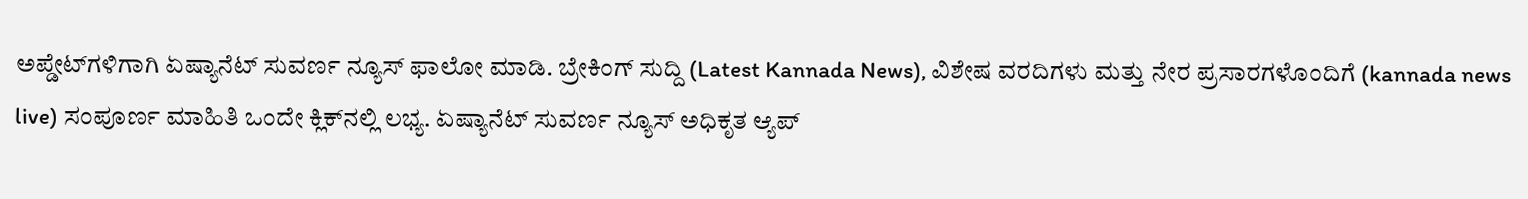ಅಪ್ಡೇಟ್‌ಗಳಿಗಾಗಿ ಏಷ್ಯಾನೆಟ್ ಸುವರ್ಣ ನ್ಯೂಸ್‌ ಫಾಲೋ ಮಾಡಿ. ಬ್ರೇಕಿಂಗ್ ಸುದ್ದಿ (Latest Kannada News), ವಿಶೇಷ ವರದಿಗಳು ಮತ್ತು ನೇರ ಪ್ರಸಾರಗಳೊಂದಿಗೆ (kannada news live) ಸಂಪೂರ್ಣ ಮಾಹಿತಿ ಒಂದೇ ಕ್ಲಿಕ್‌ನಲ್ಲಿ ಲಭ್ಯ. ಏಷ್ಯಾನೆಟ್ ಸುವರ್ಣ ನ್ಯೂಸ್ ಅಧಿಕೃತ ಆ್ಯಪ್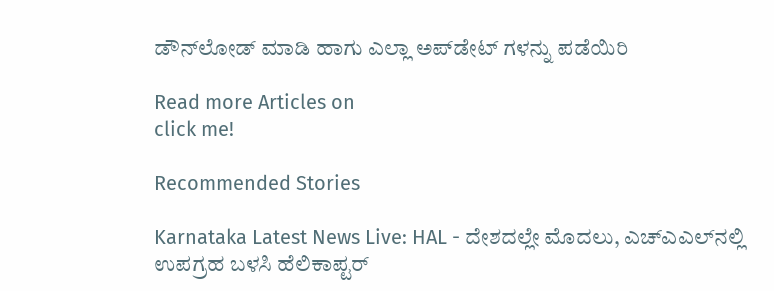ಡೌನ್‌ಲೋಡ್ ಮಾಡಿ ಹಾಗು ಎಲ್ಲಾ ಅಪ್‌ಡೇಟ್ ಗಳನ್ನು ಪಡೆಯಿರಿ

Read more Articles on
click me!

Recommended Stories

Karnataka Latest News Live: HAL - ದೇಶದಲ್ಲೇ ಮೊದಲು, ಎಚ್‌ಎಎಲ್‌ನಲ್ಲಿ ಉಪಗ್ರಹ ಬಳಸಿ ಹೆಲಿಕಾಪ್ಟರ್‌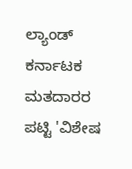ಲ್ಯಾಂಡ್‌
ಕರ್ನಾಟಕ ಮತದಾರರ ಪಟ್ಟಿ 'ವಿಶೇಷ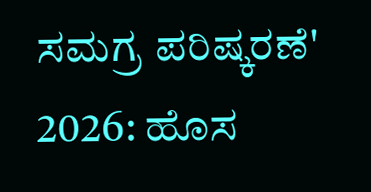ಸಮಗ್ರ ಪರಿಷ್ಕರಣೆ' 2026: ಹೊಸ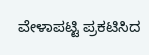ವೇಳಾಪಟ್ಟಿ ಪ್ರಕಟಿಸಿದ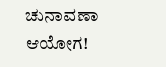ಚುನಾವಣಾ ಆಯೋಗ!